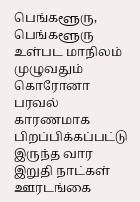பெங்களூரு,
பெங்களூரு உள்பட மாநிலம் முழுவதும் கொரோனா பரவல் காரணமாக பிறப்பிக்கப்பட்டு இருந்த வார இறுதி நாட்கள் ஊரடங்கை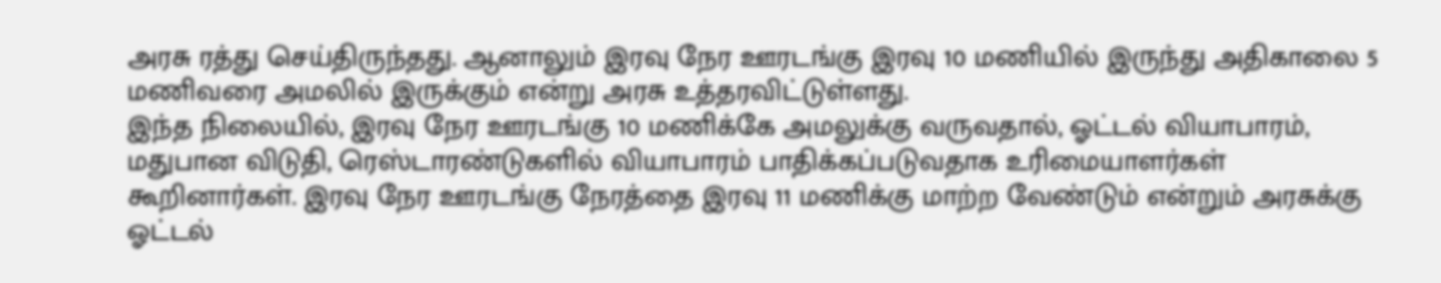அரசு ரத்து செய்திருந்தது. ஆனாலும் இரவு நேர ஊரடங்கு இரவு 10 மணியில் இருந்து அதிகாலை 5 மணிவரை அமலில் இருக்கும் என்று அரசு உத்தரவிட்டுள்ளது.
இந்த நிலையில், இரவு நேர ஊரடங்கு 10 மணிக்கே அமலுக்கு வருவதால், ஓட்டல் வியாபாரம், மதுபான விடுதி, ரெஸ்டாரண்டுகளில் வியாபாரம் பாதிக்கப்படுவதாக உரிமையாளர்கள் கூறினார்கள். இரவு நேர ஊரடங்கு நேரத்தை இரவு 11 மணிக்கு மாற்ற வேண்டும் என்றும் அரசுக்கு ஓட்டல்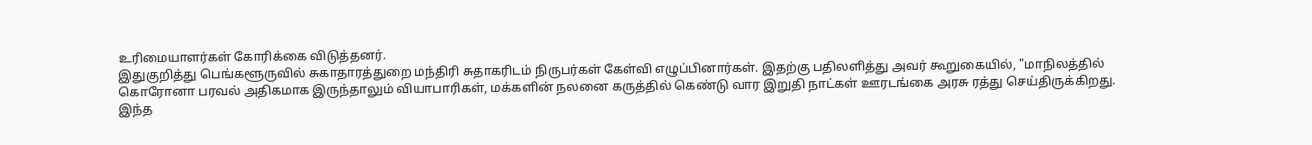உரிமையாளர்கள் கோரிக்கை விடுத்தனர்.
இதுகுறித்து பெங்களூருவில் சுகாதாரத்துறை மந்திரி சுதாகரிடம் நிருபர்கள் கேள்வி எழுப்பினார்கள். இதற்கு பதிலளித்து அவர் கூறுகையில், "மாநிலத்தில் கொரோனா பரவல் அதிகமாக இருந்தாலும் வியாபாரிகள், மக்களின் நலனை கருத்தில் கெண்டு வார இறுதி நாட்கள் ஊரடங்கை அரசு ரத்து செய்திருக்கிறது.
இந்த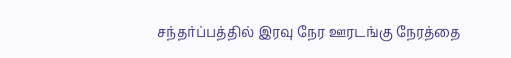சந்தர்ப்பத்தில் இரவு நேர ஊரடங்கு நேரத்தை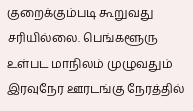குறைக்கும்படி கூறுவது சரியில்லை. பெங்களூரு உள்பட மாநிலம் முழுவதும் இரவுநேர ஊரடங்கு நேரத்தில்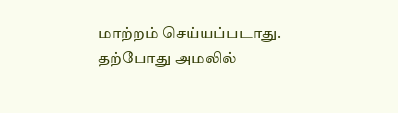மாற்றம் செய்யப்படாது. தற்போது அமலில்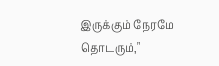இருக்கும் நேரமே தொடரும்,"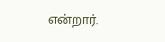என்றார்.